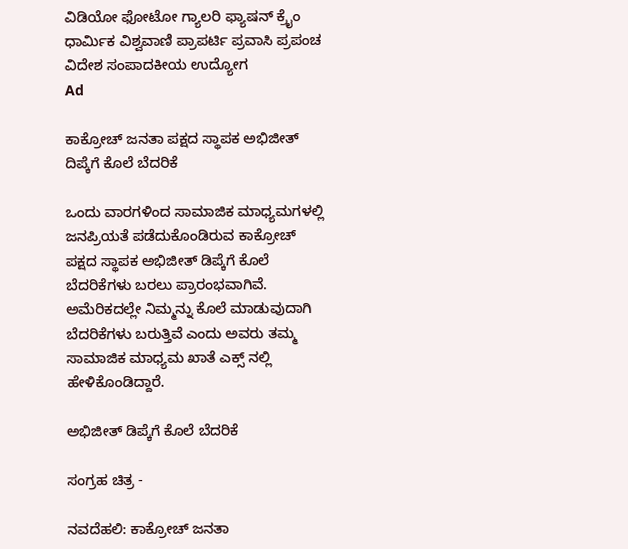ವಿಡಿಯೋ ಫೋಟೋ ಗ್ಯಾಲರಿ ಫ್ಯಾಷನ್ ಕ್ರೈಂ ಧಾರ್ಮಿಕ ವಿಶ್ವವಾಣಿ ಪ್ರಾಪರ್ಟಿ ಪ್ರವಾಸಿ ಪ್ರಪಂಚ ವಿದೇಶ ಸಂಪಾದಕೀಯ ಉದ್ಯೋಗ
Ad

ಕಾಕ್ರೋಚ್ ಜನತಾ ಪಕ್ಷದ ಸ್ಥಾಪಕ ಅಭಿಜೀತ್ ದಿಪ್ಕೆಗೆ ಕೊಲೆ ಬೆದರಿಕೆ

ಒಂದು ವಾರಗಳಿಂದ ಸಾಮಾಜಿಕ ಮಾಧ್ಯಮಗಳಲ್ಲಿ ಜನಪ್ರಿಯತೆ ಪಡೆದುಕೊಂಡಿರುವ ಕಾಕ್ರೋಚ್ ಪಕ್ಷದ ಸ್ಥಾಪಕ ಅಭಿಜೀತ್ ಡಿಪ್ಕೆಗೆ ಕೊಲೆ ಬೆದರಿಕೆಗಳು ಬರಲು ಪ್ರಾರಂಭವಾಗಿವೆ. ಅಮೆರಿಕದಲ್ಲೇ ನಿಮ್ಮನ್ನು ಕೊಲೆ ಮಾಡುವುದಾಗಿ ಬೆದರಿಕೆಗಳು ಬರುತ್ತಿವೆ ಎಂದು ಅವರು ತಮ್ಮ ಸಾಮಾಜಿಕ ಮಾಧ್ಯಮ ಖಾತೆ ಎಕ್ಸ್ ನಲ್ಲಿ ಹೇಳಿಕೊಂಡಿದ್ದಾರೆ.

ಅಭಿಜೀತ್ ಡಿಪ್ಕೆಗೆ ಕೊಲೆ ಬೆದರಿಕೆ

ಸಂಗ್ರಹ ಚಿತ್ರ -

ನವದೆಹಲಿ: ಕಾಕ್ರೋಚ್ ಜನತಾ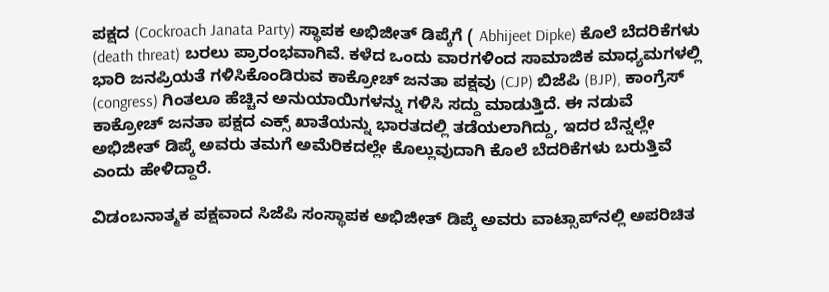ಪಕ್ಷದ (Cockroach Janata Party) ಸ್ಥಾಪಕ ಅಭಿಜೀತ್ ಡಿಪ್ಕೆಗೆ ( Abhijeet Dipke) ಕೊಲೆ ಬೆದರಿಕೆಗಳು (death threat) ಬರಲು ಪ್ರಾರಂಭವಾಗಿವೆ. ಕಳೆದ ಒಂದು ವಾರಗಳಿಂದ ಸಾಮಾಜಿಕ ಮಾಧ್ಯಮಗಳಲ್ಲಿ ಭಾರಿ ಜನಪ್ರಿಯತೆ ಗಳಿಸಿಕೊಂಡಿರುವ ಕಾಕ್ರೋಚ್ ಜನತಾ ಪಕ್ಷವು (CJP) ಬಿಜೆಪಿ (BJP), ಕಾಂಗ್ರೆಸ್ (congress) ಗಿಂತಲೂ ಹೆಚ್ಚಿನ ಅನುಯಾಯಿಗಳನ್ನು ಗಳಿಸಿ ಸದ್ದು ಮಾಡುತ್ತಿದೆ. ಈ ನಡುವೆ ಕಾಕ್ರೋಚ್ ಜನತಾ ಪಕ್ಷದ ಎಕ್ಸ್ ಖಾತೆಯನ್ನು ಭಾರತದಲ್ಲಿ ತಡೆಯಲಾಗಿದ್ದು, ಇದರ ಬೆನ್ನಲ್ಲೇ ಅಭಿಜೀತ್ ಡಿಪ್ಕೆ ಅವರು ತಮಗೆ ಅಮೆರಿಕದಲ್ಲೇ ಕೊಲ್ಲುವುದಾಗಿ ಕೊಲೆ ಬೆದರಿಕೆಗಳು ಬರುತ್ತಿವೆ ಎಂದು ಹೇಳಿದ್ದಾರೆ.

ವಿಡಂಬನಾತ್ಮಕ ಪಕ್ಷವಾದ ಸಿಜೆಪಿ ಸಂಸ್ಥಾಪಕ ಅಭಿಜೀತ್ ಡಿಪ್ಕೆ ಅವರು ವಾಟ್ಸಾಪ್‌ನಲ್ಲಿ ಅಪರಿಚಿತ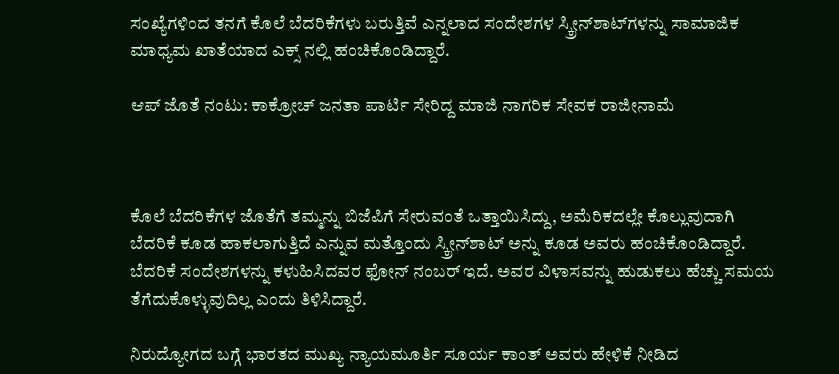ಸಂಖ್ಯೆಗಳಿಂದ ತನಗೆ ಕೊಲೆ ಬೆದರಿಕೆಗಳು ಬರುತ್ತಿವೆ ಎನ್ನಲಾದ ಸಂದೇಶಗಳ ಸ್ಕ್ರೀನ್‌ಶಾಟ್‌ಗಳನ್ನು ಸಾಮಾಜಿಕ ಮಾಧ್ಯಮ ಖಾತೆಯಾದ ಎಕ್ಸ್ ನಲ್ಲಿ ಹಂಚಿಕೊಂಡಿದ್ದಾರೆ.

ಆಪ್ ಜೊತೆ ನಂಟು: ಕಾಕ್ರೋಚ್‌ ಜನತಾ ಪಾರ್ಟಿ ಸೇರಿದ್ದ ಮಾಜಿ ನಾಗರಿಕ ಸೇವಕ ರಾಜೀನಾಮೆ



ಕೊಲೆ ಬೆದರಿಕೆಗಳ ಜೊತೆಗೆ ತಮ್ಮನ್ನು ಬಿಜೆಪಿಗೆ ಸೇರುವಂತೆ ಒತ್ತಾಯಿಸಿದ್ದು, ಅಮೆರಿಕದಲ್ಲೇ ಕೊಲ್ಲುವುದಾಗಿ ಬೆದರಿಕೆ ಕೂಡ ಹಾಕಲಾಗುತ್ತಿದೆ ಎನ್ನುವ ಮತ್ತೊಂದು ಸ್ಕ್ರೀನ್‌ಶಾಟ್ ಅನ್ನು ಕೂಡ ಅವರು ಹಂಚಿಕೊಂಡಿದ್ದಾರೆ. ಬೆದರಿಕೆ ಸಂದೇಶಗಳನ್ನು ಕಳುಹಿಸಿದವರ ಫೋನ್ ನಂಬರ್ ಇದೆ. ಅವರ ವಿಳಾಸವನ್ನು ಹುಡುಕಲು ಹೆಚ್ಚು ಸಮಯ ತೆಗೆದುಕೊಳ್ಳುವುದಿಲ್ಲ ಎಂದು ತಿಳಿಸಿದ್ದಾರೆ.

ನಿರುದ್ಯೋಗದ ಬಗ್ಗೆ ಭಾರತದ ಮುಖ್ಯ ನ್ಯಾಯಮೂರ್ತಿ ಸೂರ್ಯ ಕಾಂತ್ ಅವರು ಹೇಳಿಕೆ ನೀಡಿದ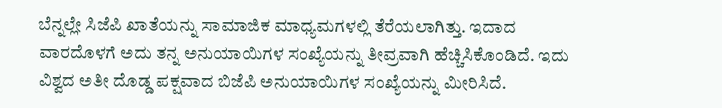ಬೆನ್ನಲ್ಲೇ ಸಿಜೆಪಿ ಖಾತೆಯನ್ನು ಸಾಮಾಜಿಕ ಮಾಧ್ಯಮಗಳಲ್ಲಿ ತೆರೆಯಲಾಗಿತ್ತು. ಇದಾದ ವಾರದೊಳಗೆ ಅದು ತನ್ನ ಅನುಯಾಯಿಗಳ ಸಂಖ್ಯೆಯನ್ನು ತೀವ್ರವಾಗಿ ಹೆಚ್ಚಿಸಿಕೊಂಡಿದೆ. ಇದು ವಿಶ್ವದ ಅತೀ ದೊಡ್ಡ ಪಕ್ಷವಾದ ಬಿಜೆಪಿ ಅನುಯಾಯಿಗಳ ಸಂಖ್ಯೆಯನ್ನು ಮೀರಿಸಿದೆ.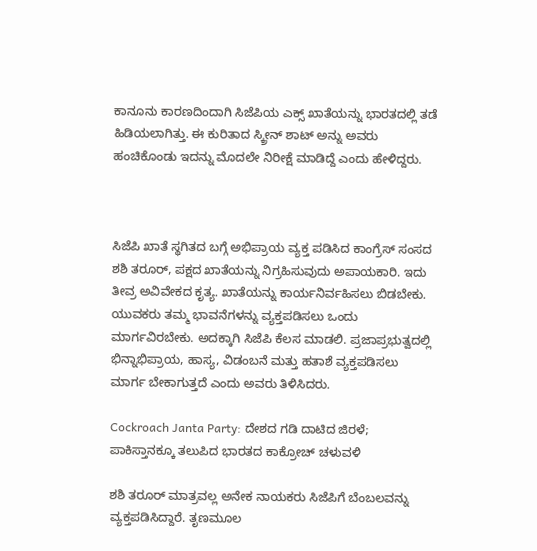ಕಾನೂನು ಕಾರಣದಿಂದಾಗಿ ಸಿಜೆಪಿಯ ಎಕ್ಸ್ ಖಾತೆಯನ್ನು ಭಾರತದಲ್ಲಿ ತಡೆ ಹಿಡಿಯಲಾಗಿತ್ತು. ಈ ಕುರಿತಾದ ಸ್ಕ್ರೀನ್ ಶಾಟ್ ಅನ್ನು ಅವರು ಹಂಚಿಕೊಂಡು ಇದನ್ನು ಮೊದಲೇ ನಿರೀಕ್ಷೆ ಮಾಡಿದ್ದೆ ಎಂದು ಹೇಳಿದ್ದರು.



ಸಿಜೆಪಿ ಖಾತೆ ಸ್ಥಗಿತದ ಬಗ್ಗೆ ಅಭಿಪ್ರಾಯ ವ್ಯಕ್ತ ಪಡಿಸಿದ ಕಾಂಗ್ರೆಸ್ ಸಂಸದ ಶಶಿ ತರೂರ್, ಪಕ್ಷದ ಖಾತೆಯನ್ನು ನಿಗ್ರಹಿಸುವುದು ಅಪಾಯಕಾರಿ. ಇದು ತೀವ್ರ ಅವಿವೇಕದ ಕೃತ್ಯ. ಖಾತೆಯನ್ನು ಕಾರ್ಯನಿರ್ವಹಿಸಲು ಬಿಡಬೇಕು. ಯುವಕರು ತಮ್ಮ ಭಾವನೆಗಳನ್ನು ವ್ಯಕ್ತಪಡಿಸಲು ಒಂದು ಮಾರ್ಗವಿರಬೇಕು. ಅದಕ್ಕಾಗಿ ಸಿಜೆಪಿ ಕೆಲಸ ಮಾಡಲಿ. ಪ್ರಜಾಪ್ರಭುತ್ವದಲ್ಲಿ ಭಿನ್ನಾಭಿಪ್ರಾಯ, ಹಾಸ್ಯ, ವಿಡಂಬನೆ ಮತ್ತು ಹತಾಶೆ ವ್ಯಕ್ತಪಡಿಸಲು ಮಾರ್ಗ ಬೇಕಾಗುತ್ತದೆ ಎಂದು ಅವರು ತಿಳಿಸಿದರು.

Cockroach Janta Party: ದೇಶದ ಗಡಿ ದಾಟಿದ ಜಿರಳೆ; ಪಾಕಿಸ್ತಾನಕ್ಕೂ ತಲುಪಿದ ಭಾರತದ ಕಾಕ್ರೋಚ್‌ ಚಳುವಳಿ

ಶಶಿ ತರೂರ್ ಮಾತ್ರವಲ್ಲ ಅನೇಕ ನಾಯಕರು ಸಿಜೆಪಿಗೆ ಬೆಂಬಲವನ್ನು ವ್ಯಕ್ತಪಡಿಸಿದ್ದಾರೆ. ತೃಣಮೂಲ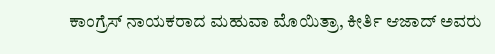ಕಾಂಗ್ರೆಸ್ ನಾಯಕರಾದ ಮಹುವಾ ಮೊಯಿತ್ರಾ, ಕೀರ್ತಿ ಆಜಾದ್ ಅವರು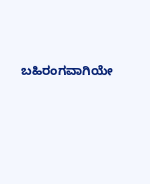ಬಹಿರಂಗವಾಗಿಯೇ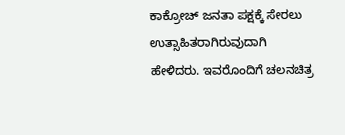ಕಾಕ್ರೋಚ್ ಜನತಾ ಪಕ್ಷಕ್ಕೆ ಸೇರಲು ಉತ್ಸಾಹಿತರಾಗಿರುವುದಾಗಿ ಹೇಳಿದರು. ಇವರೊಂದಿಗೆ ಚಲನಚಿತ್ರ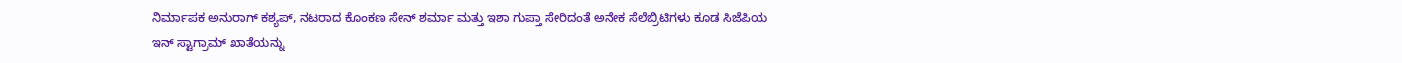ನಿರ್ಮಾಪಕ ಅನುರಾಗ್ ಕಶ್ಯಪ್, ನಟರಾದ ಕೊಂಕಣ ಸೇನ್ ಶರ್ಮಾ ಮತ್ತು ಇಶಾ ಗುಪ್ತಾ ಸೇರಿದಂತೆ ಅನೇಕ ಸೆಲೆಬ್ರಿಟಿಗಳು ಕೂಡ ಸಿಜೆಪಿಯ ಇನ್ ಸ್ಟಾಗ್ರಾಮ್ ಖಾತೆಯನ್ನು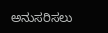ಅನುಸರಿಸಲು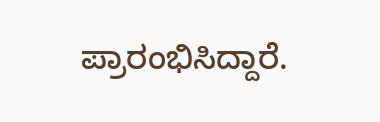ಪ್ರಾರಂಭಿಸಿದ್ದಾರೆ.